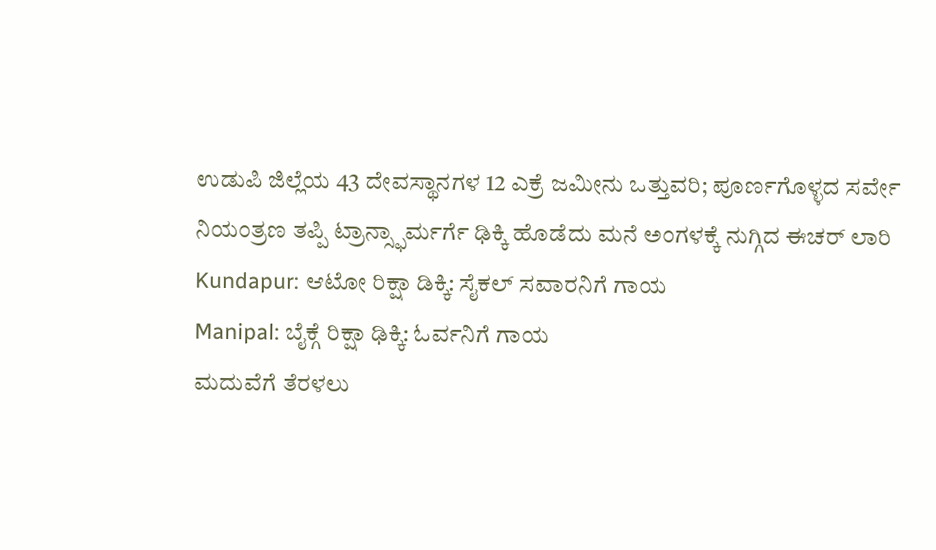ಉಡುಪಿ ಜಿಲ್ಲೆಯ 43 ದೇವಸ್ಥಾನಗಳ 12 ಎಕ್ರೆ ಜಮೀನು ಒತ್ತುವರಿ; ಪೂರ್ಣಗೊಳ್ಳದ ಸರ್ವೇ
ನಿಯಂತ್ರಣ ತಪ್ಪಿ ಟ್ರಾನ್ಸ್ಫಾರ್ಮರ್ಗೆ ಢಿಕ್ಕಿ ಹೊಡೆದು ಮನೆ ಅಂಗಳಕ್ಕೆ ನುಗ್ಗಿದ ಈಚರ್ ಲಾರಿ
Kundapur: ಆಟೋ ರಿಕ್ಷಾ ಡಿಕ್ಕಿ: ಸೈಕಲ್ ಸವಾರನಿಗೆ ಗಾಯ
Manipal: ಬೈಕ್ಗೆ ರಿಕ್ಷಾ ಢಿಕ್ಕಿ: ಓರ್ವನಿಗೆ ಗಾಯ
ಮದುವೆಗೆ ತೆರಳಲು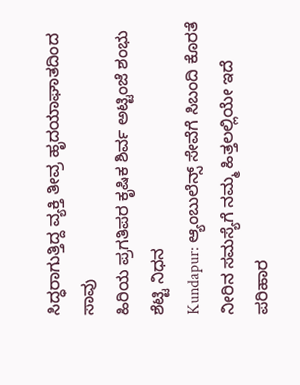ಸಿದ್ಧರಾಗುತ್ತಿದ್ದ ವ್ಯಕ್ತಿ ತೀವ್ರ ಹೃದಯಾಘಾತದಿಂದ ಸಾವು
ಹಿರಿಯ ಪ್ರಗತಿಪರ ಕೃಷಿಕ ಶಿರ್ವ ಅಟ್ಟಿಂಜೆ ಶಂಭು ಶೆಟ್ಟಿ ನಿಧನ
Kundapur: ಆ್ಯಂಬುಲೆನ್ಸ್ ಸೇವೆಗೆ ಸಿಬಂದಿ ಕೊರತೆ
ನೀರಿನ ಸಮಸ್ಯೆಗೆ ನಮ್ಮ ಹಿತ್ತಲಲ್ಲಿಯೇ ಇದೆ ಪರಿಹಾರ